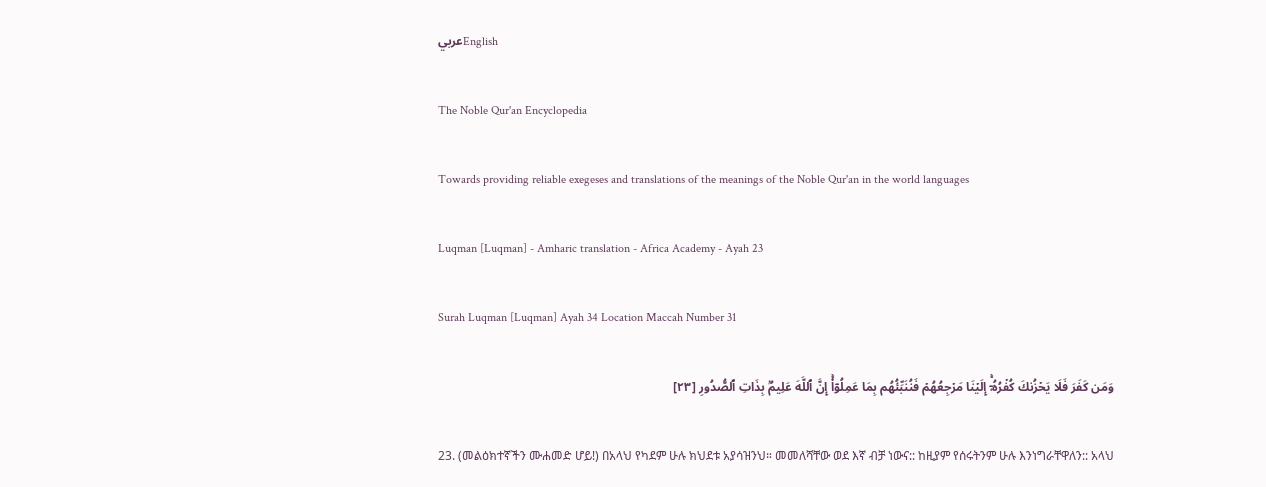عربيEnglish

The Noble Qur'an Encyclopedia

Towards providing reliable exegeses and translations of the meanings of the Noble Qur'an in the world languages

Luqman [Luqman] - Amharic translation - Africa Academy - Ayah 23

Surah Luqman [Luqman] Ayah 34 Location Maccah Number 31

وَمَن كَفَرَ فَلَا يَحۡزُنكَ كُفۡرُهُۥٓۚ إِلَيۡنَا مَرۡجِعُهُمۡ فَنُنَبِّئُهُم بِمَا عَمِلُوٓاْۚ إِنَّ ٱللَّهَ عَلِيمُۢ بِذَاتِ ٱلصُّدُورِ [٢٣]

23. (መልዕክተኛችን ሙሐመድ ሆይ!) በአላህ የካደም ሁሉ ክህደቱ አያሳዝንህ። መመለሻቸው ወደ እኛ ብቻ ነውና:: ከዚያም የሰሩትንም ሁሉ እንነግራቸዋለን:: አላህ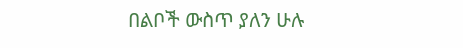በልቦች ውስጥ ያለን ሁሉ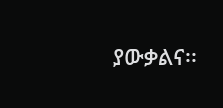ያውቃልና፡፡